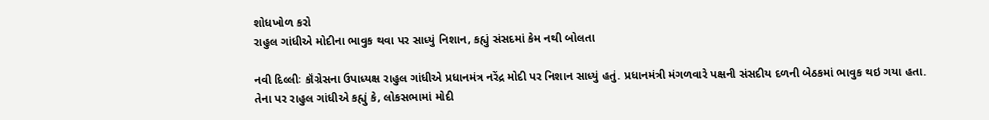શોધખોળ કરો
રાહુલ ગાંધીએ મોદીના ભાવુક થવા પર સાધ્યું નિશાન, કહ્યું સંસદમાં કેમ નથી બોલતા

નવી દિલ્લીઃ કૉંગ્રેસના ઉપાધ્યક્ષ રાહુલ ગાંધીએ પ્રધાનમંત્ર નરેંદ્ર મોદી પર નિશાન સાધ્યું હતું. પ્રધાનમંત્રી મંગળવારે પક્ષની સંસદીય દળની બેઠકમાં ભાવુક થઇ ગયા હતા. તેના પર રાહુલ ગાંધીએ કહ્યું કે, લોકસભામાં મોદી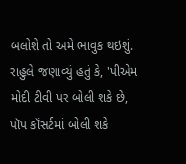બલોશે તો અમે ભાવુક થઇશું. રાહુલે જણાવ્યું હતું કે, 'પીએમ મોદી ટીવી પર બોલી શકે છે, પૉપ કૉંસર્ટમાં બોલી શકે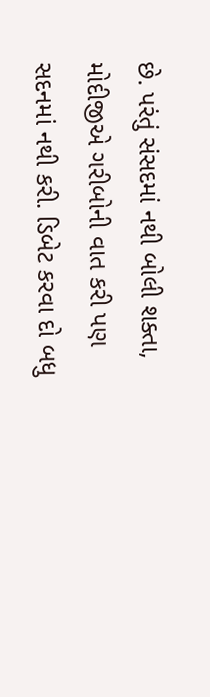છે. પરંતું સંસદમાં નથી બોલી શક્તા, મોદીજીએ ગરીબોની વાત કરી પણ સદનમાં નથી કરી. ડિબેટ કરવા દો બધુ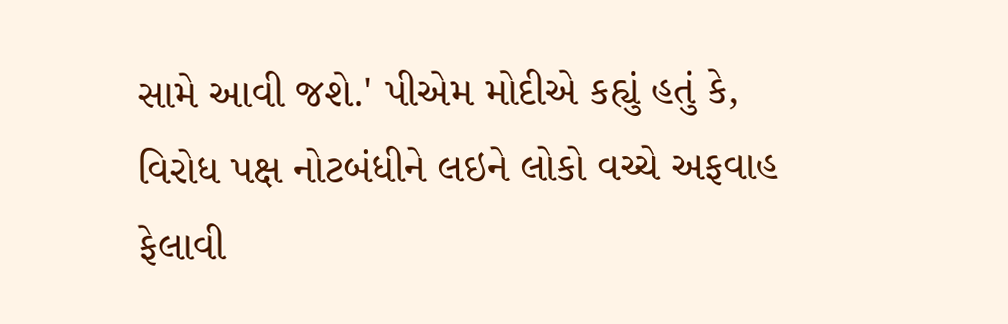સામે આવી જશે.' પીએમ મોદીએ કહ્યું હતું કે, વિરોધ પક્ષ નોટબંધીને લઇને લોકો વચ્ચે અફવાહ ફેલાવી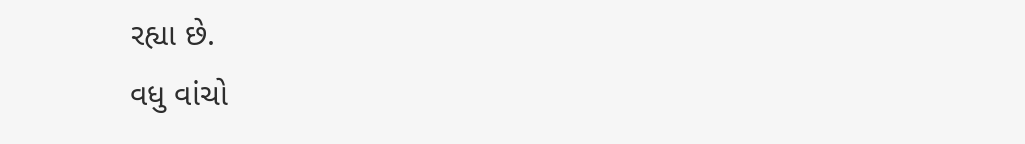રહ્યા છે.
વધુ વાંચો